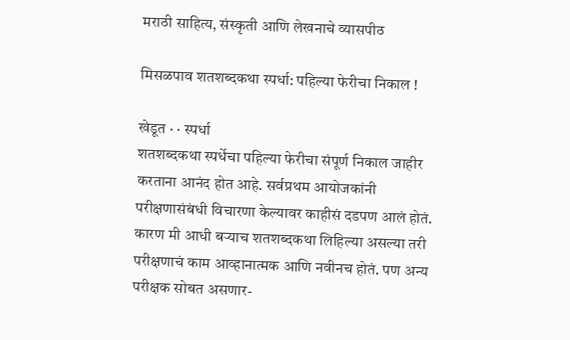मराठी साहित्य, संस्कृती आणि लेखनाचे व्यासपीठ

मिसळपाव शतशब्दकथा स्पर्धा: पहिल्या फेरीचा निकाल !

खेडूत · · स्पर्धा
शतशब्दकथा स्पर्धेचा पहिल्या फेरीचा संपूर्ण निकाल जाहीर करताना आनंद होत आहे. सर्वप्रथम आयोजकांनी परीक्षणासंबंधी विचारणा केल्यावर काहीसं दडपण आलं होतं. कारण मी आधी बऱ्याच शतशब्दकथा लिहिल्या असल्या तरी परीक्षणाचं काम आव्हानात्मक आणि नवीनच होतं. पण अन्य परीक्षक सोबत असणार-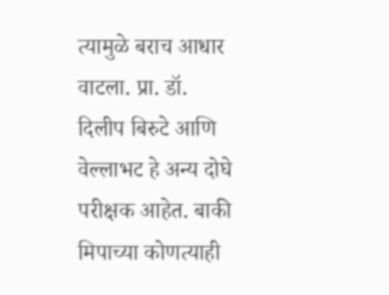त्यामुळे बराच आधार वाटला. प्रा. डॉ. दिलीप बिरुटे आणि वेल्लाभट हे अन्य दोघे परीक्षक आहेत. बाकी मिपाच्या कोणत्याही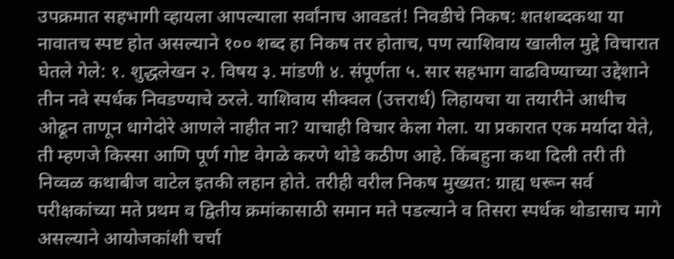उपक्रमात सहभागी व्हायला आपल्याला सर्वांनाच आवडतं! निवडीचे निकष: शतशब्दकथा या नावातच स्पष्ट होत असल्याने १०० शब्द हा निकष तर होताच, पण त्याशिवाय खालील मुद्दे विचारात घेतले गेले: १. शुद्धलेखन २. विषय ३. मांडणी ४. संपूर्णता ५. सार सहभाग वाढविण्याच्या उद्देशाने तीन नवे स्पर्धक निवडण्याचे ठरले. याशिवाय सीक्वल (उत्तरार्ध) लिहायचा या तयारीने आधीच ओढून ताणून धागेदोरे आणले नाहीत ना? याचाही विचार केला गेला. या प्रकारात एक मर्यादा येते, ती म्हणजे किस्सा आणि पूर्ण गोष्ट वेगळे करणे थोडे कठीण आहे. किंबहुना कथा दिली तरी ती निव्वळ कथाबीज वाटेल इतकी लहान होते. तरीही वरील निकष मुख्यत: ग्राह्य धरून सर्व परीक्षकांच्या मते प्रथम व द्वितीय क्रमांकासाठी समान मते पडल्याने व तिसरा स्पर्धक थोडासाच मागे असल्याने आयोजकांशी चर्चा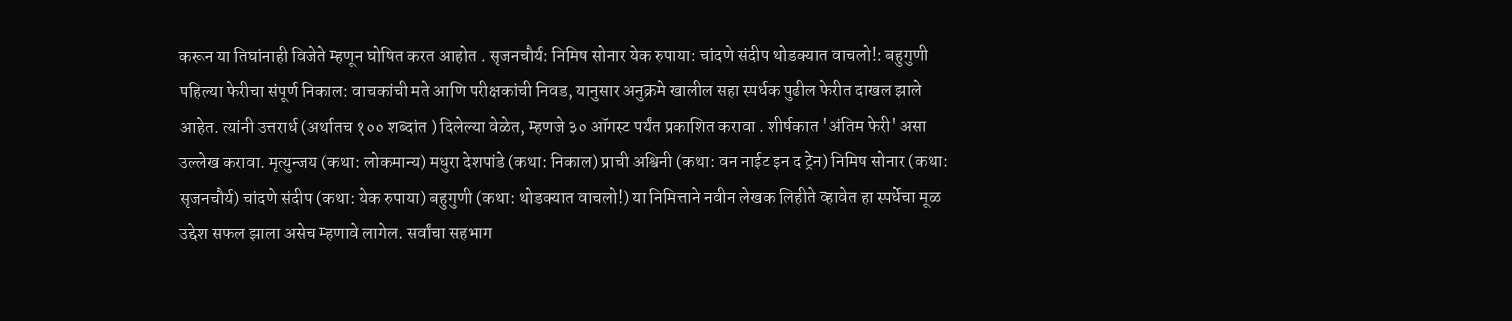करून या तिघांनाही विजेते म्हणून घोषित करत आहोत . सृजनचौर्य: निमिष सोनार येक रुपाया: चांदणे संदीप थोडक्यात वाचलो!: बहुगुणी पहिल्या फेरीचा संपूर्ण निकाल: वाचकांची मते आणि परीक्षकांची निवड, यानुसार अनुक्रमे खालील सहा स्पर्धक पुढील फेरीत दाखल झाले आहेत. त्यांनी उत्तरार्ध (अर्थातच १०० शब्दांत ) दिलेल्या वेळेत, म्हणजे ३० ऑगस्ट पर्यंत प्रकाशित करावा . शीर्षकात 'अंतिम फेरी' असा उल्लेख करावा. मृत्युन्जय (कथा: लोकमान्य) मधुरा देशपांडे (कथा: निकाल) प्राची अश्विनी (कथा: वन नाईट इन द ट्रेन) निमिष सोनार (कथा: सृजनचौर्य) चांदणे संदीप (कथा: येक रुपाया) बहुगुणी (कथा: थोडक्यात वाचलो!) या निमित्ताने नवीन लेखक लिहीते व्हावेत हा स्पर्धेचा मूळ उद्देश सफल झाला असेच म्हणावे लागेल. सर्वांचा सहभाग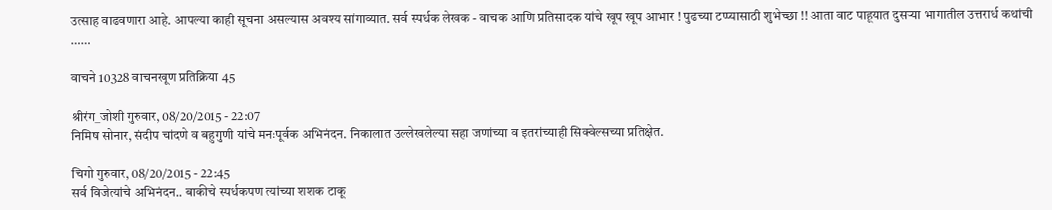उत्साह वाढवणारा आहे. आपल्या काही सूचना असल्यास अवश्य सांगाव्यात. सर्व स्पर्धक लेखक - वाचक आणि प्रतिसादक यांचे खूप खूप आभार ! पुढच्या टप्प्यासाठी शुभेच्छा !! आता वाट पाहूयात दुसऱ्या भागातील उत्तरार्ध कथांची ……

वाचने 10328 वाचनखूण प्रतिक्रिया 45

श्रीरंग_जोशी गुरुवार, 08/20/2015 - 22:07
निमिष सोनार, संदीप चांदणे व बहुगुणी यांचे मनःपूर्वक अभिनंदन. निकालात उल्लेखलेल्या सहा जणांच्या व इतरांच्याही सिक्वेल्सच्या प्रतिक्षेत.

चिगो गुरुवार, 08/20/2015 - 22:45
सर्व विजेत्यांचे अभिनंदन.. बाकीचे स्पर्धकपण त्यांच्या शशक टाकू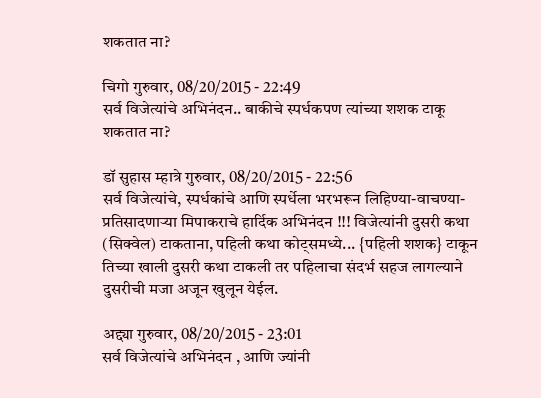शकतात ना?

चिगो गुरुवार, 08/20/2015 - 22:49
सर्व विजेत्यांचे अभिनंदन.. बाकीचे स्पर्धकपण त्यांच्या शशक टाकू शकतात ना?

डॉ सुहास म्हात्रे गुरुवार, 08/20/2015 - 22:56
सर्व विजेत्यांचे, स्पर्धकांचे आणि स्पर्धेला भरभरून लिहिण्या-वाचण्या-प्रतिसादणार्‍या मिपाकराचे हार्दिक अभिनंदन !!! विजेत्यांनी दुसरी कथा (सिक्वेल) टाकताना, पहिली कथा कोट्समध्ये... {पहिली शशक} टाकून तिच्या खाली दुसरी कथा टाकली तर पहिलाचा संदर्भ सहज लागल्याने दुसरीची मजा अजून खुलून येईल.

अद्द्या गुरुवार, 08/20/2015 - 23:01
सर्व विजेत्यांचे अभिनंदन , आणि ज्यांनी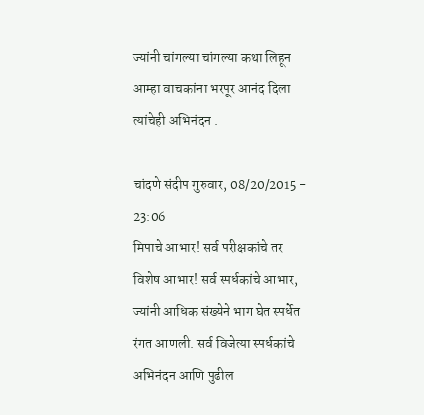ज्यांनी चांगल्या चांगल्या कथा लिहून आम्हा वाचकांना भरपूर आनंद दिला त्यांचेही अभिनंदन .

चांदणे संदीप गुरुवार, 08/20/2015 - 23:06
मिपाचे आभार! सर्व परीक्षकांचे तर विशेष आभार! सर्व स्पर्धकांचे आभार, ज्यांनी आधिक संख्येने भाग घेत स्पर्धेत रंगत आणली. सर्व विजेत्या स्पर्धकांचे अभिनंदन आणि पुढील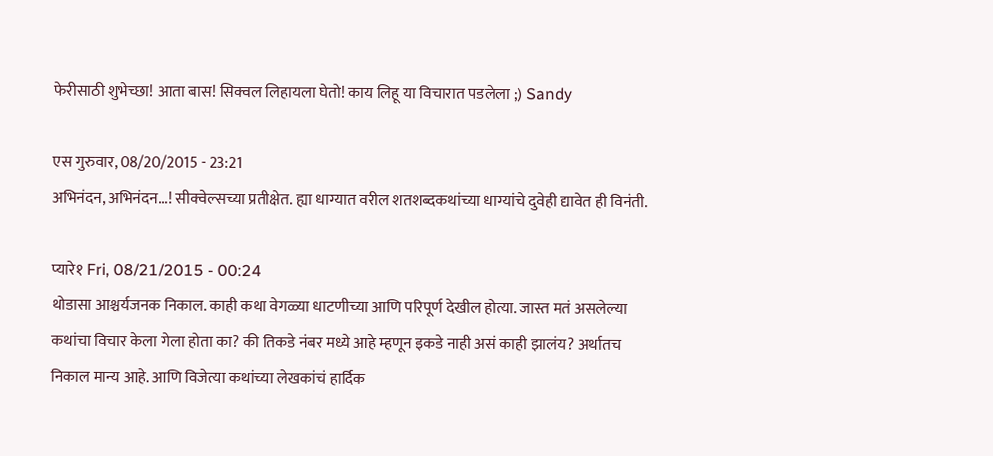फेरीसाठी शुभेच्छा! आता बास! सिक्वल लिहायला घेतो! काय लिहू या विचारात पडलेला ;) Sandy

एस गुरुवार, 08/20/2015 - 23:21
अभिनंदन, अभिनंदन...! सीक्वेल्सच्या प्रतीक्षेत. ह्या धाग्यात वरील शतशब्दकथांच्या धाग्यांचे दुवेही द्यावेत ही विनंती.

प्यारे१ Fri, 08/21/2015 - 00:24
थोडासा आश्चर्यजनक निकाल. काही कथा वेगळ्या धाटणीच्या आणि परिपूर्ण देखील होत्या. जास्त मतं असलेल्या कथांचा विचार केला गेला होता का? की तिकडे नंबर मध्ये आहे म्हणून इकडे नाही असं काही झालंय? अर्थातच निकाल मान्य आहे. आणि विजेत्या कथांच्या लेखकांचं हार्दिक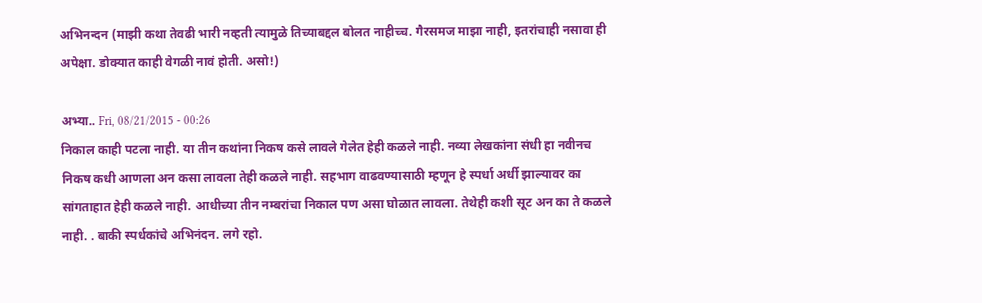अभिनन्दन (माझी कथा तेवढी भारी नव्हती त्यामुळे तिच्याबद्दल बोलत नाहीच्च. गैरसमज माझा नाही, इतरांचाही नसावा ही अपेक्षा. डोक्यात काही वेगळी नावं होती. असो!)

अभ्या.. Fri, 08/21/2015 - 00:26
निकाल काही पटला नाही. या तीन कथांना निकष कसे लावले गेलेत हेही कळले नाही. नव्या लेखकांना संधी हा नवीनच निकष कधी आणला अन कसा लावला तेही कळले नाही. सहभाग वाढवण्यासाठी म्हणून हे स्पर्धा अर्धी झाल्यावर का सांगताहात हेही कळले नाही. आधीच्या तीन नम्बरांचा निकाल पण असा घोळात लावला. तेथेही कशी सूट अन का ते कळले नाही. . बाकी स्पर्धकांचे अभिनंदन. लगे रहो.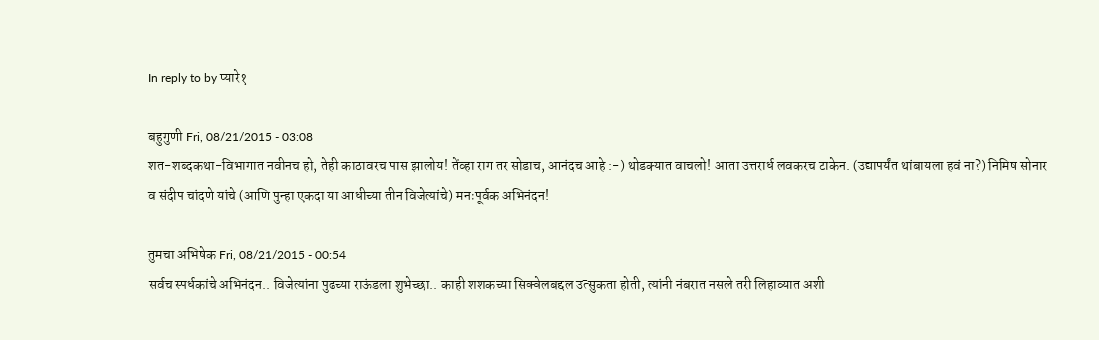In reply to by प्यारे१

बहुगुणी Fri, 08/21/2015 - 03:08
शत-शब्दकथा-विभागात नवीनच हो, तेही काठावरच पास झालोय! तेंव्हा राग तर सोडाच, आनंदच आहे :-) थोडक्यात वाचलो! आता उत्तरार्ध लवकरच टाकेन. (उद्यापर्यंत थांबायला हवं ना?) निमिष सोनार व संदीप चांदणे यांचे (आणि पुन्हा एकदा या आधीच्या तीन विजेत्यांचे) मनःपूर्वक अभिनंदन!

तुमचा अभिषेक Fri, 08/21/2015 - 00:54
सर्वच स्पर्धकांचे अभिनंदन.. विजेत्यांना पुढच्या राऊंडला शुभेच्छा.. काही शशकच्या सिक्वेलबद्दल उत्सुकता होती, त्यांनी नंबरात नसले तरी लिहाव्यात अशी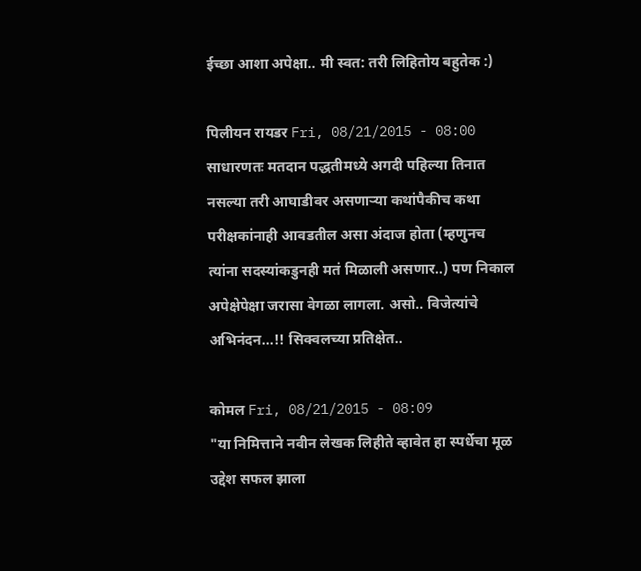ईच्छा आशा अपेक्षा.. मी स्वत: तरी लिहितोय बहुतेक :)

पिलीयन रायडर Fri, 08/21/2015 - 08:00
साधारणतः मतदान पद्धतीमध्ये अगदी पहिल्या तिनात नसल्या तरी आघाडीवर असणार्‍या कथांपैकीच कथा परीक्षकांनाही आवडतील असा अंदाज होता (म्हणुनच त्यांना सदस्यांकडुनही मतं मिळाली असणार..) पण निकाल अपेक्षेपेक्षा जरासा वेगळा लागला. असो.. विजेत्यांचे अभिनंदन...!! सिक्वलच्या प्रतिक्षेत..

कोमल Fri, 08/21/2015 - 08:09
"या निमित्ताने नवीन लेखक लिहीते व्हावेत हा स्पर्धेचा मूळ उद्देश सफल झाला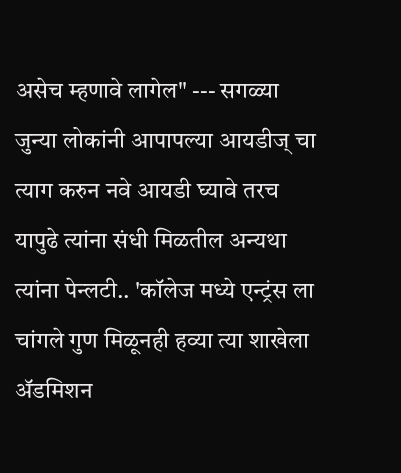असेच म्हणावे लागेल" --- सगळ्या जुन्या लोकांनी आपापल्या आयडीज् चा त्याग करुन नवे आयडी घ्यावे तरच यापुढे त्यांना संधी मिळतील अन्यथा त्यांना पेन्लटी.. 'कॉलेज मध्ये एन्ट्रंस ला चांगले गुण मिळूनही हव्या त्या शाखेला अ‍ॅडमिशन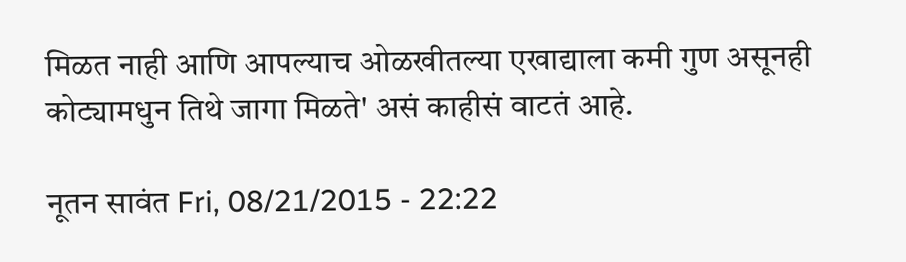मिळत नाही आणि आपल्याच ओळखीतल्या एखाद्याला कमी गुण असूनही कोट्यामधुन तिथे जागा मिळते' असं काहीसं वाटतं आहे.

नूतन सावंत Fri, 08/21/2015 - 22:22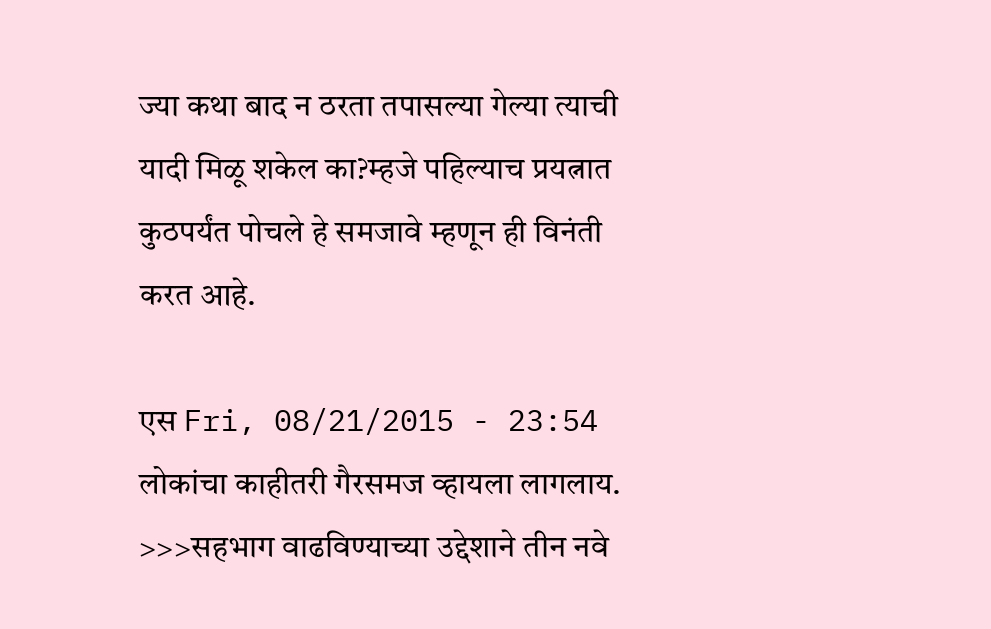ज्या कथा बाद न ठरता तपासल्या गेल्या त्याची यादी मिळू शकेल का?म्हजे पहिल्याच प्रयत्नात कुठपर्यंत पोचले हे समजावे म्हणून ही विनंती करत आहे.

एस Fri, 08/21/2015 - 23:54
लोकांचा काहीतरी गैरसमज व्हायला लागलाय. >>>सहभाग वाढविण्याच्या उद्देशाने तीन नवे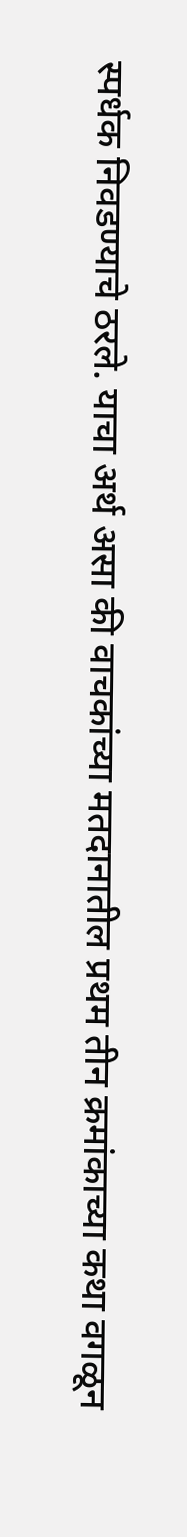स्पर्धक निवडण्याचे ठरले. याचा अर्थ असा की वाचकांच्या मतदानातील प्रथम तीन क्रमांकाच्या कथा वगळून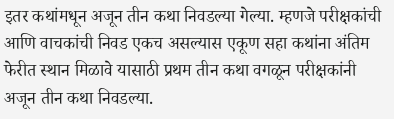इतर कथांमधून अजून तीन कथा निवडल्या गेल्या. म्हणजे परीक्षकांची आणि वाचकांची निवड एकच असल्यास एकूण सहा कथांना अंतिम फेरीत स्थान मिळावे यासाठी प्रथम तीन कथा वगळून परीक्षकांनी अजून तीन कथा निवडल्या.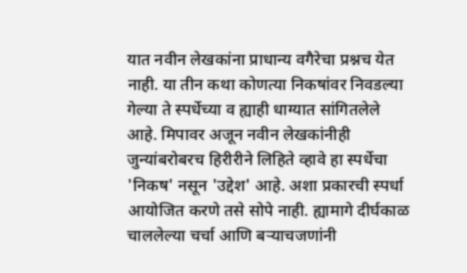यात नवीन लेखकांना प्राधान्य वगैरेचा प्रश्नच येत नाही. या तीन कथा कोणत्या निकषांवर निवडल्या गेल्या ते स्पर्धेच्या व ह्याही धाग्यात सांगितलेले आहे. मिपावर अजून नवीन लेखकांनीही जुन्यांबरोबरच हिरीरीने लिहिते व्हावे हा स्पर्धेचा 'निकष' नसून 'उद्देश' आहे. अशा प्रकारची स्पर्धा आयोजित करणे तसे सोपे नाही. ह्यामागे दीर्घकाळ चाललेल्या चर्चा आणि बर्‍याचजणांनी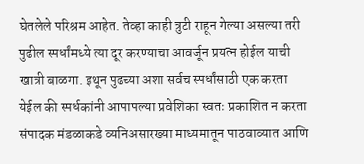घेतलेले परिश्रम आहेत. तेव्हा काही त्रुटी राहून गेल्या असल्या तरी पुढील स्पर्धांमध्ये त्या दूर करण्याचा आवर्जून प्रयत्न होईल याची खात्री बाळगा. इथून पुढच्या अशा सर्वच स्पर्धांसाठी एक करता येईल की स्पर्धकांनी आपापल्या प्रवेशिका स्वतः प्रकाशित न करता संपादक मंडळाकडे व्यनिअसारख्या माध्यमातून पाठवाव्यात आणि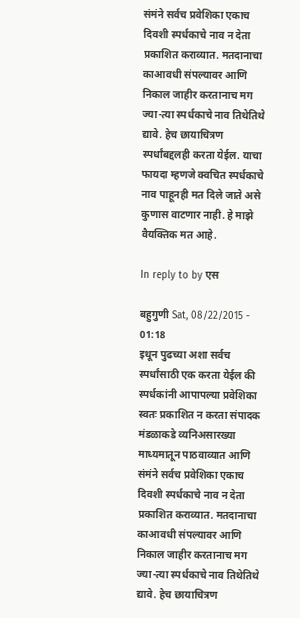संमंने सर्वच प्रवेशिका एकाच दिवशी स्पर्धकाचे नाव न देता प्रकाशित कराव्यात. मतदानाचा काआवधी संपल्यावर आणि निकाल जाहीर करतानाच मग ज्या-त्या स्पर्धकाचे नाव तिथेतिथे द्यावे. हेच छायाचित्रण स्पर्धांबद्दलही करता येईल. याचा फायदा म्हणजे क्वचित स्पर्धकाचे नाव पाहूनही मत दिले जाते असे कुणास वाटणार नाही. हे माझे वैयक्तिक मत आहे.

In reply to by एस

बहुगुणी Sat, 08/22/2015 - 01:18
इथून पुढच्या अशा सर्वच स्पर्धांसाठी एक करता येईल की स्पर्धकांनी आपापल्या प्रवेशिका स्वतः प्रकाशित न करता संपादक मंडळाकडे व्यनिअसारख्या माध्यमातून पाठवाव्यात आणि संमंने सर्वच प्रवेशिका एकाच दिवशी स्पर्धकाचे नाव न देता प्रकाशित कराव्यात. मतदानाचा काआवधी संपल्यावर आणि निकाल जाहीर करतानाच मग ज्या-त्या स्पर्धकाचे नाव तिथेतिथे द्यावे. हेच छायाचित्रण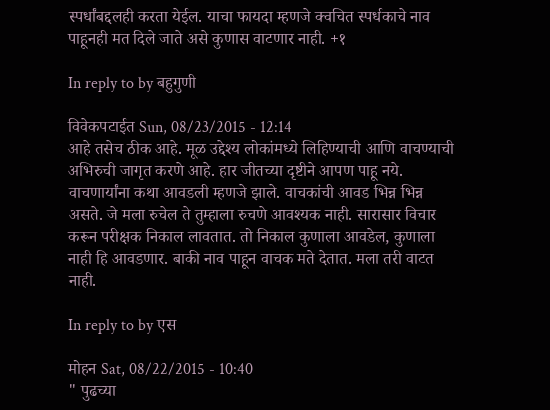स्पर्धांबद्दलही करता येईल. याचा फायदा म्हणजे क्वचित स्पर्धकाचे नाव पाहूनही मत दिले जाते असे कुणास वाटणार नाही. +१

In reply to by बहुगुणी

विवेकपटाईत Sun, 08/23/2015 - 12:14
आहे तसेच ठीक आहे. मूळ उद्देश्य लोकांमध्ये लिहिण्याची आणि वाचण्याची अभिरुची जागृत करणे आहे. हार जीतच्या दृष्टीने आपण पाहू नये. वाचणार्यांना कथा आवडली म्हणजे झाले. वाचकांची आवड भिन्न भिन्न असते. जे मला रुचेल ते तुम्हाला रुचणे आवश्यक नाही. सारासार विचार करून परीक्षक निकाल लावतात. तो निकाल कुणाला आवडेल, कुणाला नाही हि आवडणार. बाकी नाव पाहून वाचक मते देतात. मला तरी वाटत नाही.

In reply to by एस

मोहन Sat, 08/22/2015 - 10:40
" पुढच्या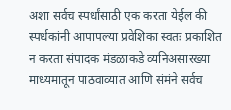अशा सर्वच स्पर्धांसाठी एक करता येईल की स्पर्धकांनी आपापल्या प्रवेशिका स्वतः प्रकाशित न करता संपादक मंडळाकडे व्यनिअसारख्या माध्यमातून पाठवाव्यात आणि संमंने सर्वच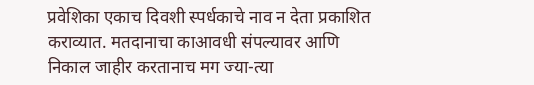प्रवेशिका एकाच दिवशी स्पर्धकाचे नाव न देता प्रकाशित कराव्यात. मतदानाचा काआवधी संपल्यावर आणि निकाल जाहीर करतानाच मग ज्या-त्या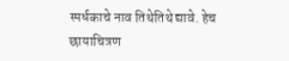स्पर्धकाचे नाव तिथेतिथे द्यावे. हेच छायाचित्रण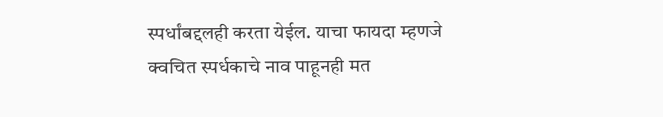स्पर्धांबद्दलही करता येईल. याचा फायदा म्हणजे क्वचित स्पर्धकाचे नाव पाहूनही मत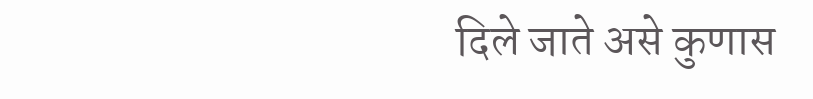दिले जाते असे कुणास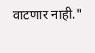वाटणार नाही."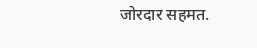जोरदार सहमत.